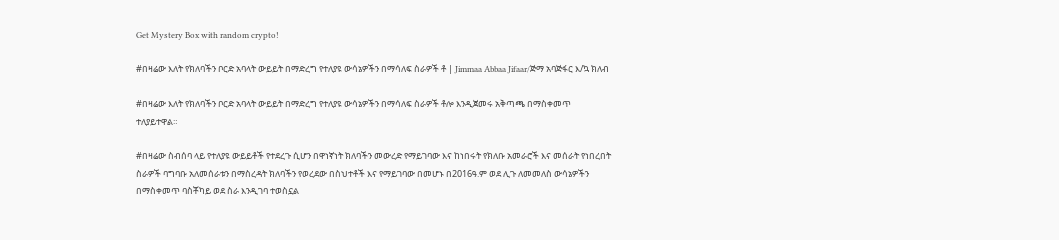Get Mystery Box with random crypto!

#በዛሬው እለት የክለባችን ቦርድ አባላት ውይይት በማድረግ የተለያዩ ውሳኔዎችን በማሳለፍ ስራዎች ቶ | Jimmaa Abbaa Jifaar/ጅማ አባጅፋር እ/ኳ ክለብ

#በዛሬው እለት የክለባችን ቦርድ አባላት ውይይት በማድረግ የተለያዩ ውሳኔዎችን በማሳለፍ ስራዎች ቶሎ እንዲጀመሩ አቅጣጫ በማስቀመጥ ተለያይተዋል።

#በዛሬው ስብሰባ ላይ የተለያዩ ውይይቶች የተደረጉ ሲሆን በዋነኛነት ክለባችን መውረድ የማይገባው እና ከነበሩት የክለቡ አመራሮች እና መሰራት የነበረበት ስራዎች ባግባቡ አለመሰራቱን በማስረዳት ክለባችን የወረደው በስህተቶች እና የማይገባው በመሆኑ በ2016ዓ.ም ወደ ሊጉ ለመመለስ ውሳኔዎችን በማስቀመጥ ባስቾካይ ወደ ስራ እንዲገባ ተወስኗል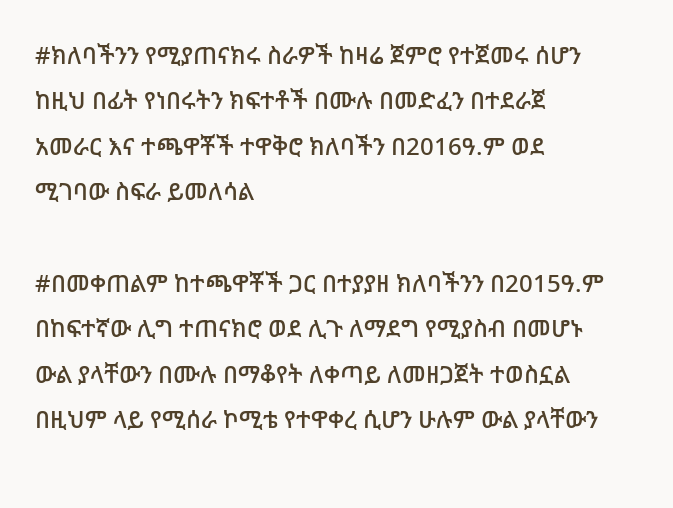#ክለባችንን የሚያጠናክሩ ስራዎች ከዛሬ ጀምሮ የተጀመሩ ሰሆን ከዚህ በፊት የነበሩትን ክፍተቶች በሙሉ በመድፈን በተደራጀ አመራር እና ተጫዋቾች ተዋቅሮ ክለባችን በ2016ዓ.ም ወደ ሚገባው ስፍራ ይመለሳል

#በመቀጠልም ከተጫዋቾች ጋር በተያያዘ ክለባችንን በ2015ዓ.ም በከፍተኛው ሊግ ተጠናክሮ ወደ ሊጉ ለማደግ የሚያስብ በመሆኑ ውል ያላቸውን በሙሉ በማቆየት ለቀጣይ ለመዘጋጀት ተወስኗል በዚህም ላይ የሚሰራ ኮሚቴ የተዋቀረ ሲሆን ሁሉም ውል ያላቸውን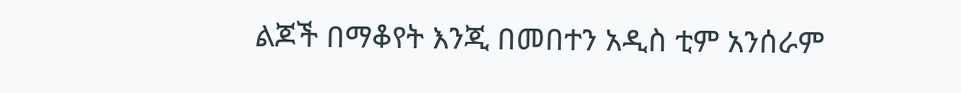ልጆች በማቆየት እንጂ በመበተን አዲስ ቲም አንሰራም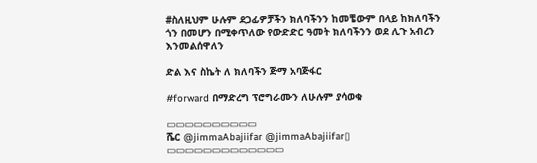#ስለዚህም ሁሉም ደጋፊዎቻችን ክለባችንን ከመቼውም በላይ ከክለባችን ጎን በመሆን በሚቀጥለው የውድድር ዓመት ክለባችንን ወደ ሊጉ አብረን እንመልሰዋለን

ድል እና ስኬት ለ ክለባችን ጅማ አባጅፋር

#forward በማድረግ ፕሮግራሙን ለሁሉም ያሳወቁ

▭▭▭▭▭▭▭▭▭▭
ሼር @jimmaAbajiifar @jimmaAbajiifar▯
▭▭▭▭▭▭▭▭▭▭▭▭▭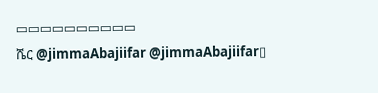▭▭▭▭▭▭▭▭▭▭
ሼር @jimmaAbajiifar @jimmaAbajiifar▯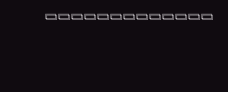▭▭▭▭▭▭▭▭▭▭▭▭▭